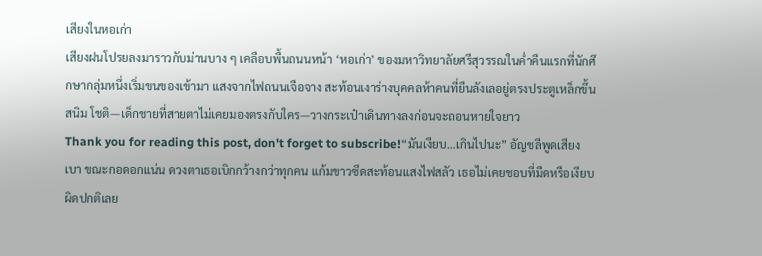เสียงในหอเก่า
เสียงฝนโปรยลงมาราวกับม่านบาง ๆ เคลือบพื้นถนนหน้า ‘หอเก่า’ ของมหาวิทยาลัยศรีสุวรรณในค่ำคืนแรกที่นักศึกษากลุ่มหนึ่งเริ่มขนของเข้ามา แสงจากไฟถนนเจือจาง สะท้อนเงาร่างบุคคลห้าคนที่ยืนลังเลอยู่ตรงประตูเหล็กขึ้นสนิม โชติ—เด็กชายที่สายตาไม่เคยมองตรงกับใคร—วางกระเป๋าเดินทางลงก่อนจะถอนหายใจยาว
Thank you for reading this post, don't forget to subscribe!“มันเงียบ…เกินไปนะ” อัญชลีพูดเสียงเบา ขณะกอดอกแน่น ดวงตาเธอเบิกกว้างกว่าทุกคน แก้มขาวซีดสะท้อนแสงไฟสลัว เธอไม่เคยชอบที่มืดหรือเงียบผิดปกติเลย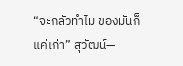“จะกลัวทำไม ของมันก็แค่เก่า” สุวัฒน์—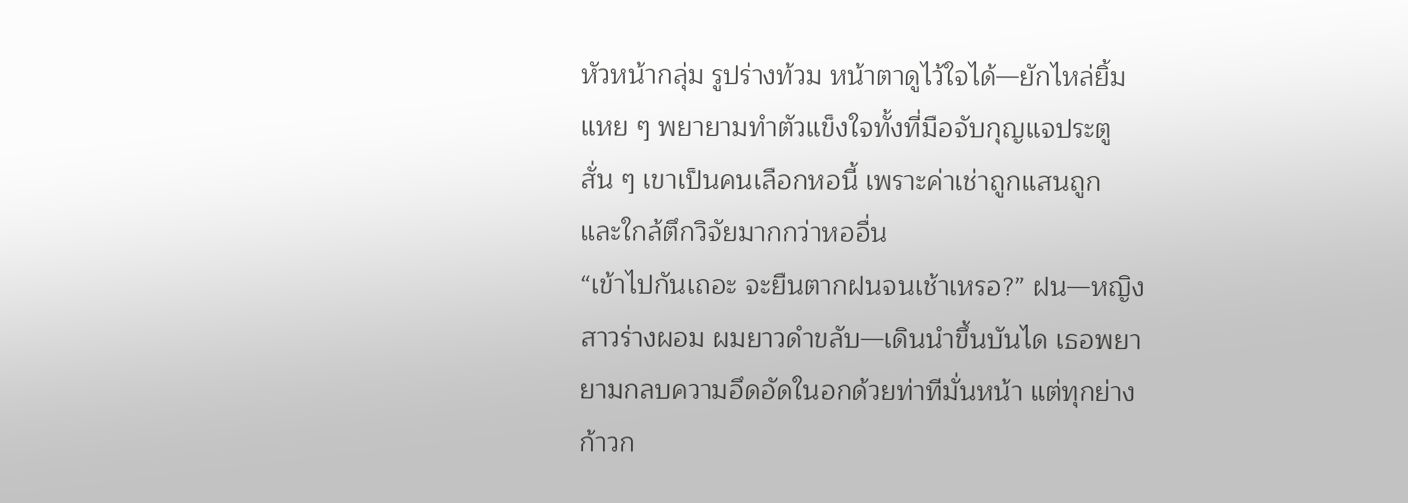หัวหน้ากลุ่ม รูปร่างท้วม หน้าตาดูไว้ใจได้—ยักไหล่ยิ้มแหย ๆ พยายามทำตัวแข็งใจทั้งที่มือจับกุญแจประตูสั่น ๆ เขาเป็นคนเลือกหอนี้ เพราะค่าเช่าถูกแสนถูก และใกล้ตึกวิจัยมากกว่าหออื่น
“เข้าไปกันเถอะ จะยืนตากฝนจนเช้าเหรอ?” ฝน—หญิงสาวร่างผอม ผมยาวดำขลับ—เดินนำขึ้นบันได เธอพยายามกลบความอึดอัดในอกด้วยท่าทีมั่นหน้า แต่ทุกย่างก้าวก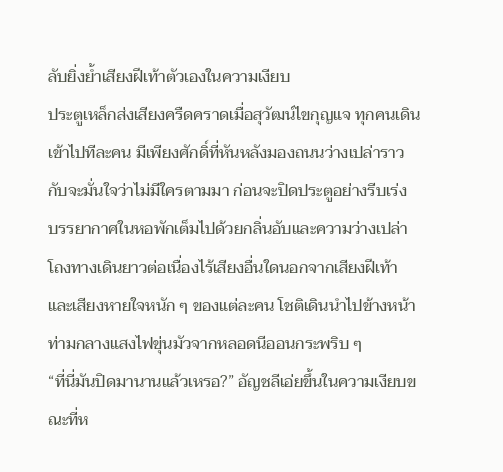ลับยิ่งย้ำเสียงฝีเท้าตัวเองในความเงียบ
ประตูเหล็กส่งเสียงครืดคราดเมื่อสุวัฒน์ไขกุญแจ ทุกคนเดินเข้าไปทีละคน มีเพียงศักดิ์ที่หันหลังมองถนนว่างเปล่าราวกับจะมั่นใจว่าไม่มีใครตามมา ก่อนจะปิดประตูอย่างรีบเร่ง
บรรยากาศในหอพักเต็มไปด้วยกลิ่นอับและความว่างเปล่า โถงทางเดินยาวต่อเนื่องไร้เสียงอื่นใดนอกจากเสียงฝีเท้าและเสียงหายใจหนัก ๆ ของแต่ละคน โชติเดินนำไปข้างหน้า ท่ามกลางแสงไฟขุ่นมัวจากหลอดนีออนกระพริบ ๆ
“ที่นี่มันปิดมานานแล้วเหรอ?” อัญชลีเอ่ยขึ้นในความเงียบขณะที่ห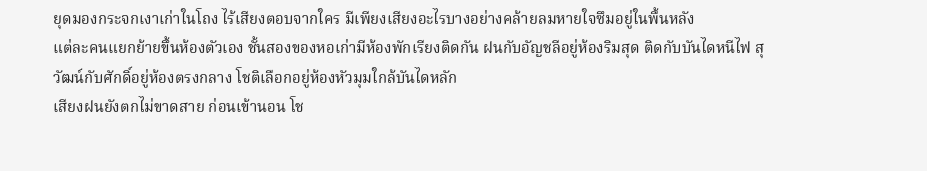ยุดมองกระจกเงาเก่าในโถง ไร้เสียงตอบจากใคร มีเพียงเสียงอะไรบางอย่างคล้ายลมหายใจซึมอยู่ในพื้นหลัง
แต่ละคนแยกย้ายขึ้นห้องตัวเอง ชั้นสองของหอเก่ามีห้องพักเรียงติดกัน ฝนกับอัญชลีอยู่ห้องริมสุด ติดกับบันไดหนีไฟ สุวัฒน์กับศักดิ์อยู่ห้องตรงกลาง โชติเลือกอยู่ห้องหัวมุมใกล้บันไดหลัก
เสียงฝนยังตกไม่ขาดสาย ก่อนเข้านอน โช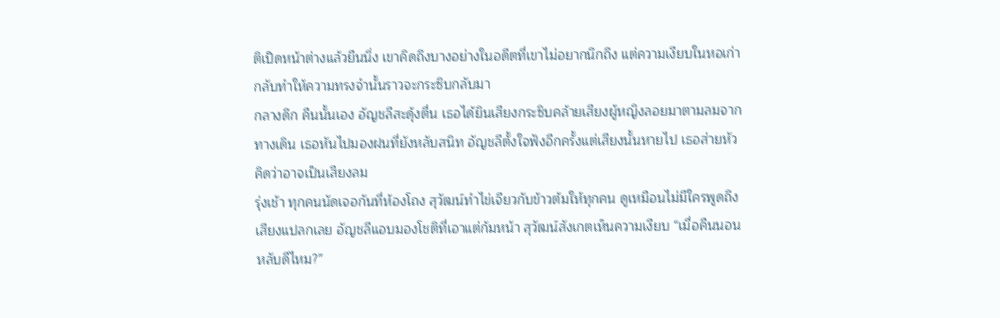ติเปิดหน้าต่างแล้วยืนนิ่ง เขาคิดถึงบางอย่างในอดีตที่เขาไม่อยากนึกถึง แต่ความเงียบในหอเก่ากลับทำให้ความทรงจำนั้นราวจะกระซิบกลับมา
กลางดึก คืนนั้นเอง อัญชลีสะดุ้งตื่น เธอได้ยินเสียงกระซิบคล้ายเสียงผู้หญิงลอยมาตามลมจากทางเดิน เธอหันไปมองฝนที่ยังหลับสนิท อัญชลีตั้งใจฟังอีกครั้งแต่เสียงนั้นหายไป เธอส่ายหัว คิดว่าอาจเป็นเสียงลม
รุ่งเช้า ทุกคนนัดเจอกันที่ห้องโถง สุวัฒน์ทำไข่เจียวกับข้าวต้มให้ทุกคน ดูเหมือนไม่มีใครพูดถึงเสียงแปลกเลย อัญชลีแอบมองโชติที่เอาแต่ก้มหน้า สุวัฒน์สังเกตเห็นความเงียบ “เมื่อคืนนอนหลับดีไหม?”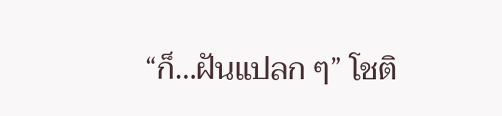“ก็…ฝันแปลก ๆ” โชติ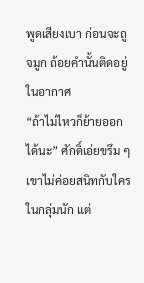พูดเสียงเบา ก่อนจะถูจมูก ถ้อยคำนั้นติดอยู่ในอากาศ
“ถ้าไม่ไหวก็ย้ายออกได้นะ” ศักดิ์เอ่ยขรึม ๆ เขาไม่ค่อยสนิทกับใครในกลุ่มนัก แต่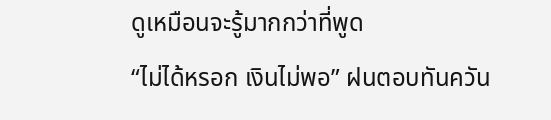ดูเหมือนจะรู้มากกว่าที่พูด
“ไม่ได้หรอก เงินไม่พอ” ฝนตอบทันควัน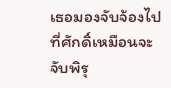เธอมองจับจ้องไปที่ศักดิ์เหมือนจะจับพิรุ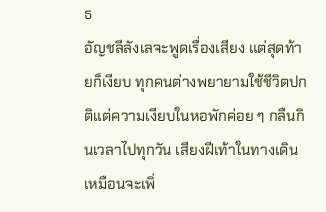ธ
อัญชลีลังเลจะพูดเรื่องเสียง แต่สุดท้ายก็เงียบ ทุกคนต่างพยายามใช้ชีวิตปกติแต่ความเงียบในหอพักค่อย ๆ กลืนกินเวลาไปทุกวัน เสียงฝีเท้าในทางเดินเหมือนจะเพิ่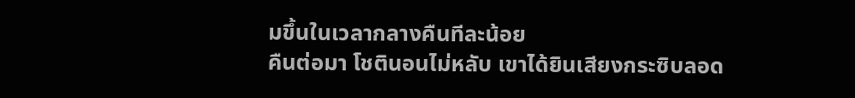มขึ้นในเวลากลางคืนทีละน้อย
คืนต่อมา โชตินอนไม่หลับ เขาได้ยินเสียงกระซิบลอด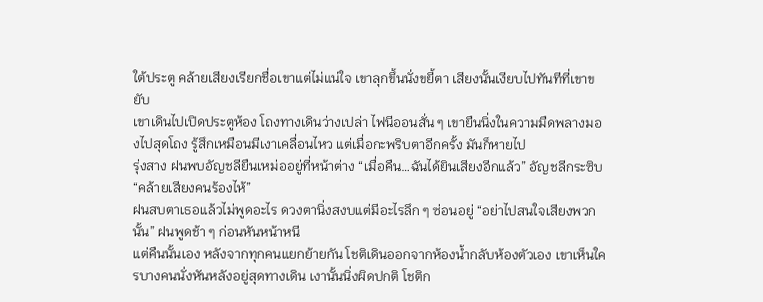ใต้ประตู คล้ายเสียงเรียกชื่อเขาแต่ไม่แน่ใจ เขาลุกขึ้นนั่งขยี้ตา เสียงนั้นเงียบไปทันทีที่เขาขยับ
เขาเดินไปเปิดประตูห้อง โถงทางเดินว่างเปล่า ไฟนีออนสั่น ๆ เขายืนนิ่งในความมืดพลางมองไปสุดโถง รู้สึกเหมือนมีเงาเคลื่อนไหว แต่เมื่อกะพริบตาอีกครั้ง มันก็หายไป
รุ่งสาง ฝนพบอัญชลียืนเหม่ออยู่ที่หน้าต่าง “เมื่อคืน…ฉันได้ยินเสียงอีกแล้ว” อัญชลีกระซิบ “คล้ายเสียงคนร้องไห้”
ฝนสบตาเธอแล้วไม่พูดอะไร ดวงตานิ่งสงบแต่มีอะไรลึก ๆ ซ่อนอยู่ “อย่าไปสนใจเสียงพวกนั้น” ฝนพูดช้า ๆ ก่อนหันหน้าหนี
แต่คืนนั้นเอง หลังจากทุกคนแยกย้ายกัน โชติเดินออกจากห้องน้ำกลับห้องตัวเอง เขาเห็นใครบางคนนั่งหันหลังอยู่สุดทางเดิน เงานั้นนิ่งผิดปกติ โชติก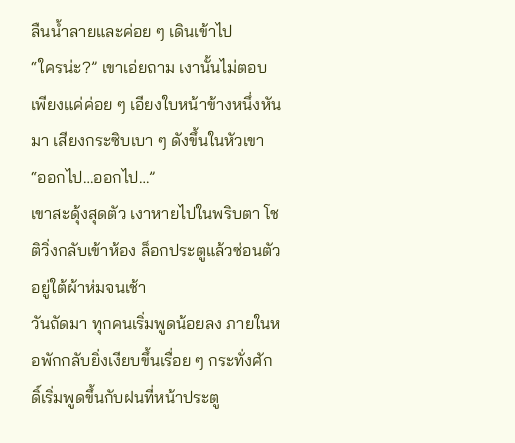ลืนน้ำลายและค่อย ๆ เดินเข้าไป
“ใครน่ะ?” เขาเอ่ยถาม เงานั้นไม่ตอบ เพียงแค่ค่อย ๆ เอียงใบหน้าข้างหนึ่งหันมา เสียงกระซิบเบา ๆ ดังขึ้นในหัวเขา “ออกไป…ออกไป…”
เขาสะดุ้งสุดตัว เงาหายไปในพริบตา โชติวิ่งกลับเข้าห้อง ล็อกประตูแล้วซ่อนตัวอยู่ใต้ผ้าห่มจนเช้า
วันถัดมา ทุกคนเริ่มพูดน้อยลง ภายในหอพักกลับยิ่งเงียบขึ้นเรื่อย ๆ กระทั่งศักดิ์เริ่มพูดขึ้นกับฝนที่หน้าประตู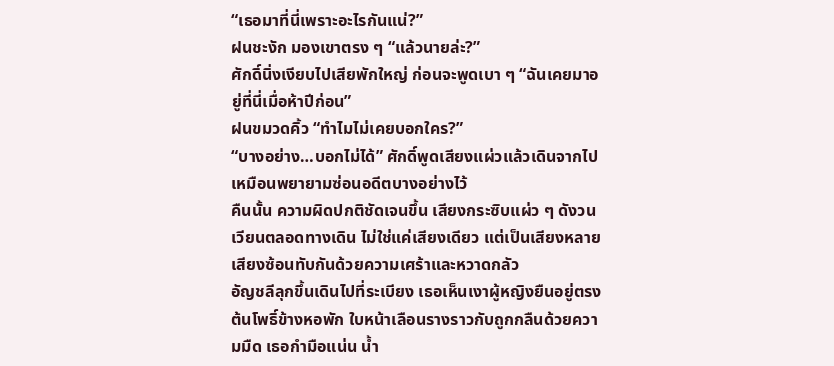“เธอมาที่นี่เพราะอะไรกันแน่?”
ฝนชะงัก มองเขาตรง ๆ “แล้วนายล่ะ?”
ศักดิ์นิ่งเงียบไปเสียพักใหญ่ ก่อนจะพูดเบา ๆ “ฉันเคยมาอยู่ที่นี่เมื่อห้าปีก่อน”
ฝนขมวดคิ้ว “ทำไมไม่เคยบอกใคร?”
“บางอย่าง…บอกไม่ได้” ศักดิ์พูดเสียงแผ่วแล้วเดินจากไป เหมือนพยายามซ่อนอดีตบางอย่างไว้
คืนนั้น ความผิดปกติชัดเจนขึ้น เสียงกระซิบแผ่ว ๆ ดังวนเวียนตลอดทางเดิน ไม่ใช่แค่เสียงเดียว แต่เป็นเสียงหลายเสียงซ้อนทับกันด้วยความเศร้าและหวาดกลัว
อัญชลีลุกขึ้นเดินไปที่ระเบียง เธอเห็นเงาผู้หญิงยืนอยู่ตรงต้นโพธิ์ข้างหอพัก ใบหน้าเลือนรางราวกับถูกกลืนด้วยความมืด เธอกำมือแน่น น้ำ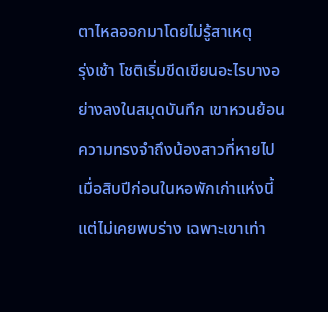ตาไหลออกมาโดยไม่รู้สาเหตุ
รุ่งเช้า โชติเริ่มขีดเขียนอะไรบางอย่างลงในสมุดบันทึก เขาหวนย้อนความทรงจำถึงน้องสาวที่หายไปเมื่อสิบปีก่อนในหอพักเก่าแห่งนี้ แต่ไม่เคยพบร่าง เฉพาะเขาเท่า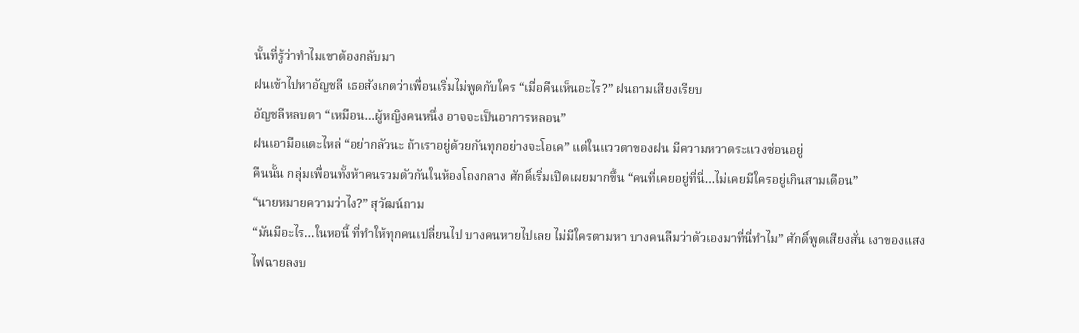นั้นที่รู้ว่าทำไมเขาต้องกลับมา
ฝนเข้าไปหาอัญชลี เธอสังเกตว่าเพื่อนเริ่มไม่พูดกับใคร “เมื่อคืนเห็นอะไร?” ฝนถามเสียงเรียบ
อัญชลีหลบตา “เหมือน…ผู้หญิงคนหนึ่ง อาจจะเป็นอาการหลอน”
ฝนเอามือแตะไหล่ “อย่ากลัวนะ ถ้าเราอยู่ด้วยกันทุกอย่างจะโอเค” แต่ในแววตาของฝน มีความหวาดระแวงซ่อนอยู่
คืนนั้น กลุ่มเพื่อนทั้งห้าคนรวมตัวกันในห้องโถงกลาง ศักดิ์เริ่มเปิดเผยมากขึ้น “คนที่เคยอยู่ที่นี่…ไม่เคยมีใครอยู่เกินสามเดือน”
“นายหมายความว่าไง?” สุวัฒน์ถาม
“มันมีอะไร…ในหอนี้ ที่ทำให้ทุกคนเปลี่ยนไป บางคนหายไปเลย ไม่มีใครตามหา บางคนลืมว่าตัวเองมาที่นี่ทำไม” ศักดิ์พูดเสียงสั่น เงาของแสงไฟฉายลงบ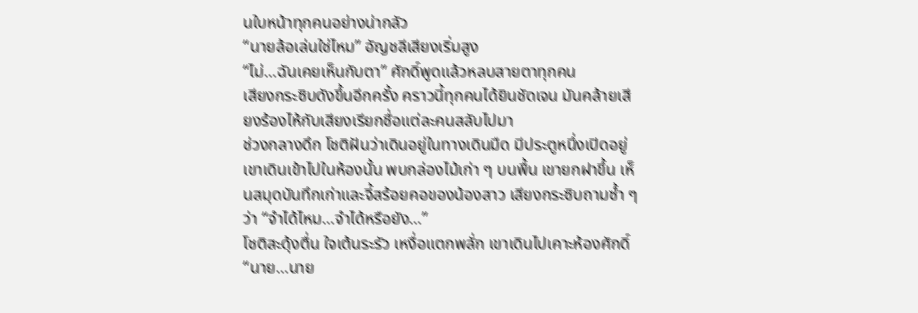นใบหน้าทุกคนอย่างน่ากลัว
“นายล้อเล่นใช่ไหม” อัญชลีเสียงเริ่มสูง
“ไม่…ฉันเคยเห็นกับตา” ศักดิ์พูดแล้วหลบสายตาทุกคน
เสียงกระซิบดังขึ้นอีกครั้ง คราวนี้ทุกคนได้ยินชัดเจน มันคล้ายเสียงร้องไห้กับเสียงเรียกชื่อแต่ละคนสลับไปมา
ช่วงกลางดึก โชติฝันว่าเดินอยู่ในทางเดินมืด มีประตูหนึ่งเปิดอยู่ เขาเดินเข้าไปในห้องนั้น พบกล่องไม้เก่า ๆ บนพื้น เขายกฝาขึ้น เห็นสมุดบันทึกเก่าและจี้สร้อยคอของน้องสาว เสียงกระซิบถามซ้ำ ๆ ว่า “จำได้ไหม…จำได้หรือยัง…”
โชติสะดุ้งตื่น ใจเต้นระรัว เหงื่อแตกพลั่ก เขาเดินไปเคาะห้องศักดิ์ “นาย…นาย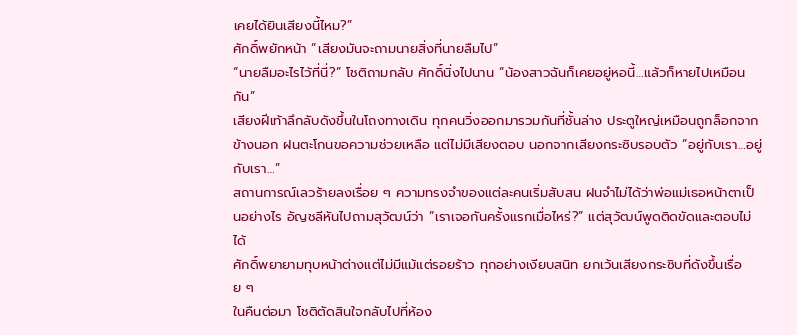เคยได้ยินเสียงนี้ไหม?”
ศักดิ์พยักหน้า “เสียงมันจะถามนายสิ่งที่นายลืมไป”
“นายลืมอะไรไว้ที่นี่?” โชติถามกลับ ศักดิ์นิ่งไปนาน “น้องสาวฉันก็เคยอยู่หอนี้…แล้วก็หายไปเหมือนกัน”
เสียงฝีเท้าลึกลับดังขึ้นในโถงทางเดิน ทุกคนวิ่งออกมารวมกันที่ชั้นล่าง ประตูใหญ่เหมือนถูกล็อกจากข้างนอก ฝนตะโกนขอความช่วยเหลือ แต่ไม่มีเสียงตอบ นอกจากเสียงกระซิบรอบตัว “อยู่กับเรา…อยู่กับเรา…”
สถานการณ์เลวร้ายลงเรื่อย ๆ ความทรงจำของแต่ละคนเริ่มสับสน ฝนจำไม่ได้ว่าพ่อแม่เธอหน้าตาเป็นอย่างไร อัญชลีหันไปถามสุวัฒน์ว่า “เราเจอกันครั้งแรกเมื่อไหร่?” แต่สุวัฒน์พูดติดขัดและตอบไม่ได้
ศักดิ์พยายามทุบหน้าต่างแต่ไม่มีแม้แต่รอยร้าว ทุกอย่างเงียบสนิท ยกเว้นเสียงกระซิบที่ดังขึ้นเรื่อย ๆ
ในคืนต่อมา โชติตัดสินใจกลับไปที่ห้อง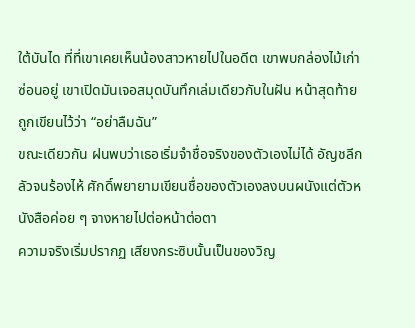ใต้บันได ที่ที่เขาเคยเห็นน้องสาวหายไปในอดีต เขาพบกล่องไม้เก่าซ่อนอยู่ เขาเปิดมันเจอสมุดบันทึกเล่มเดียวกับในฝัน หน้าสุดท้ายถูกเขียนไว้ว่า “อย่าลืมฉัน”
ขณะเดียวกัน ฝนพบว่าเธอเริ่มจำชื่อจริงของตัวเองไม่ได้ อัญชลีกลัวจนร้องไห้ ศักดิ์พยายามเขียนชื่อของตัวเองลงบนผนังแต่ตัวหนังสือค่อย ๆ จางหายไปต่อหน้าต่อตา
ความจริงเริ่มปรากฏ เสียงกระซิบนั้นเป็นของวิญ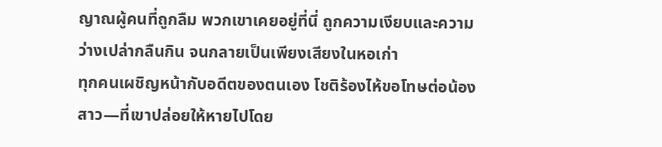ญาณผู้คนที่ถูกลืม พวกเขาเคยอยู่ที่นี่ ถูกความเงียบและความว่างเปล่ากลืนกิน จนกลายเป็นเพียงเสียงในหอเก่า
ทุกคนเผชิญหน้ากับอดีตของตนเอง โชติร้องไห้ขอโทษต่อน้องสาว—ที่เขาปล่อยให้หายไปโดย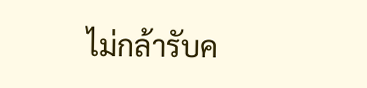ไม่กล้ารับค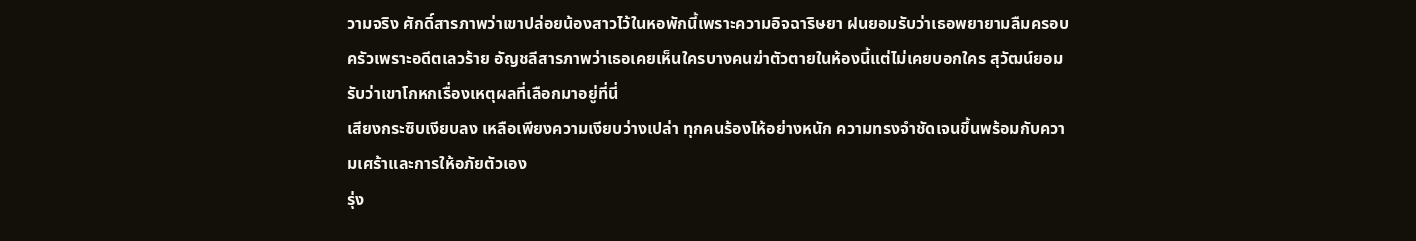วามจริง ศักดิ์สารภาพว่าเขาปล่อยน้องสาวไว้ในหอพักนี้เพราะความอิจฉาริษยา ฝนยอมรับว่าเธอพยายามลืมครอบครัวเพราะอดีตเลวร้าย อัญชลีสารภาพว่าเธอเคยเห็นใครบางคนฆ่าตัวตายในห้องนี้แต่ไม่เคยบอกใคร สุวัฒน์ยอมรับว่าเขาโกหกเรื่องเหตุผลที่เลือกมาอยู่ที่นี่
เสียงกระซิบเงียบลง เหลือเพียงความเงียบว่างเปล่า ทุกคนร้องไห้อย่างหนัก ความทรงจำชัดเจนขึ้นพร้อมกับความเศร้าและการให้อภัยตัวเอง
รุ่ง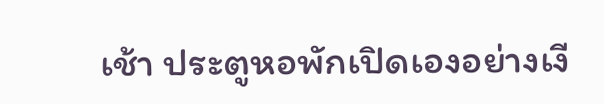เช้า ประตูหอพักเปิดเองอย่างเงี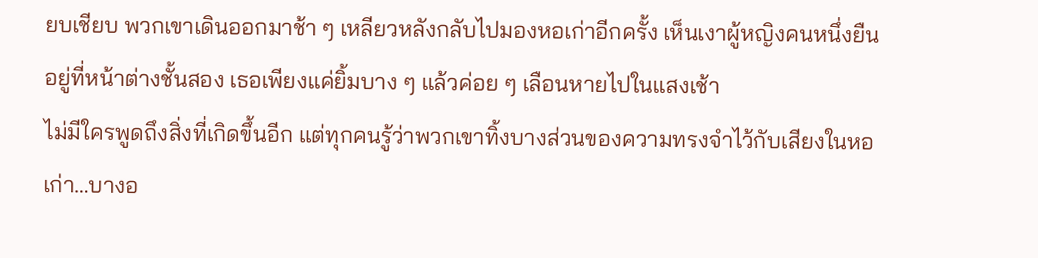ยบเชียบ พวกเขาเดินออกมาช้า ๆ เหลียวหลังกลับไปมองหอเก่าอีกครั้ง เห็นเงาผู้หญิงคนหนึ่งยืนอยู่ที่หน้าต่างชั้นสอง เธอเพียงแค่ยิ้มบาง ๆ แล้วค่อย ๆ เลือนหายไปในแสงเช้า
ไม่มีใครพูดถึงสิ่งที่เกิดขึ้นอีก แต่ทุกคนรู้ว่าพวกเขาทิ้งบางส่วนของความทรงจำไว้กับเสียงในหอเก่า…บางอ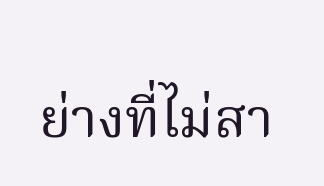ย่างที่ไม่สา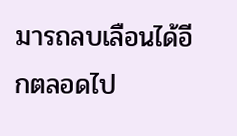มารถลบเลือนได้อีกตลอดไป